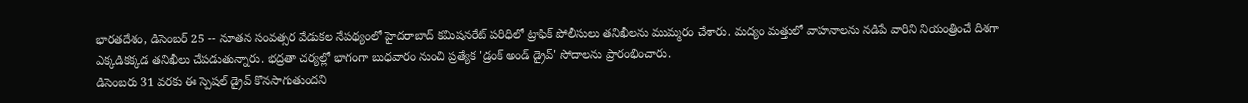భారతదేశం, డిసెంబర్ 25 -- నూతన సంవత్సర వేడుకల నేపథ్యంలో హైదరాబాద్ కమిషనరేట్ పరిధిలో ట్రాఫిక్ పోలీసులు తనిఖీలను ముమ్మరం చేశారు. మద్యం మత్తులో వాహనాలను నడిపే వారిని నియంత్రించే దిశగా ఎక్కడికక్కడ తనిఖీలు చేపడుతున్నారు. భద్రతా చర్యల్లో భాగంగా బుధవారం నుంచి ప్రత్యేక 'డ్రంక్ అండ్ డ్రైవ్' సోదాలను ప్రారంభించారు.
డిసెంబరు 31 వరకు ఈ స్పెషల్ డ్రైవ్ కొనసాగుతుందని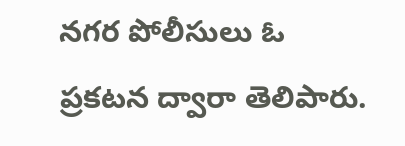నగర పోలీసులు ఓ ప్రకటన ద్వారా తెలిపారు.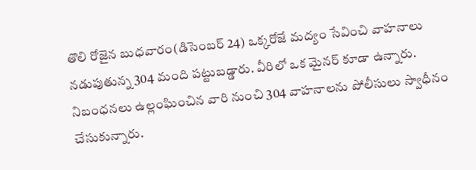తొలి రోజైన బుధవారం(డిసెంబర్ 24) ఒక్కరోజే మద్యం సేవించి వాహనాలు నడుపుతున్న 304 మంది పట్టుబడ్డారు. వీరిలో ఒక మైనర్ కూడా ఉన్నారు. నిబంధనలు ఉల్లంఘించిన వారి నుంచి 304 వాహనాలను పోలీసులు స్వాధీనం చేసుకున్నారు.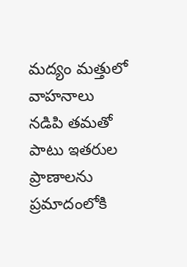మద్యం మత్తులో వాహనాలు నడిపి తమతో పాటు ఇతరుల ప్రాణాలను ప్రమాదంలోకి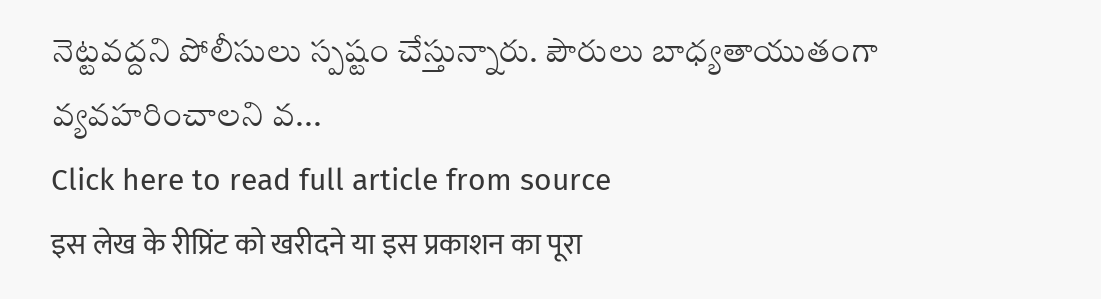నెట్టవద్దని పోలీసులు స్పష్టం చేస్తున్నారు. పౌరులు బాధ్యతాయుతంగా వ్యవహరించాలని వ...
Click here to read full article from source
इस लेख के रीप्रिंट को खरीदने या इस प्रकाशन का पूरा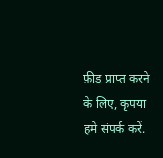फ़ीड प्राप्त करने के लिए, कृपया
हमे संपर्क करें.